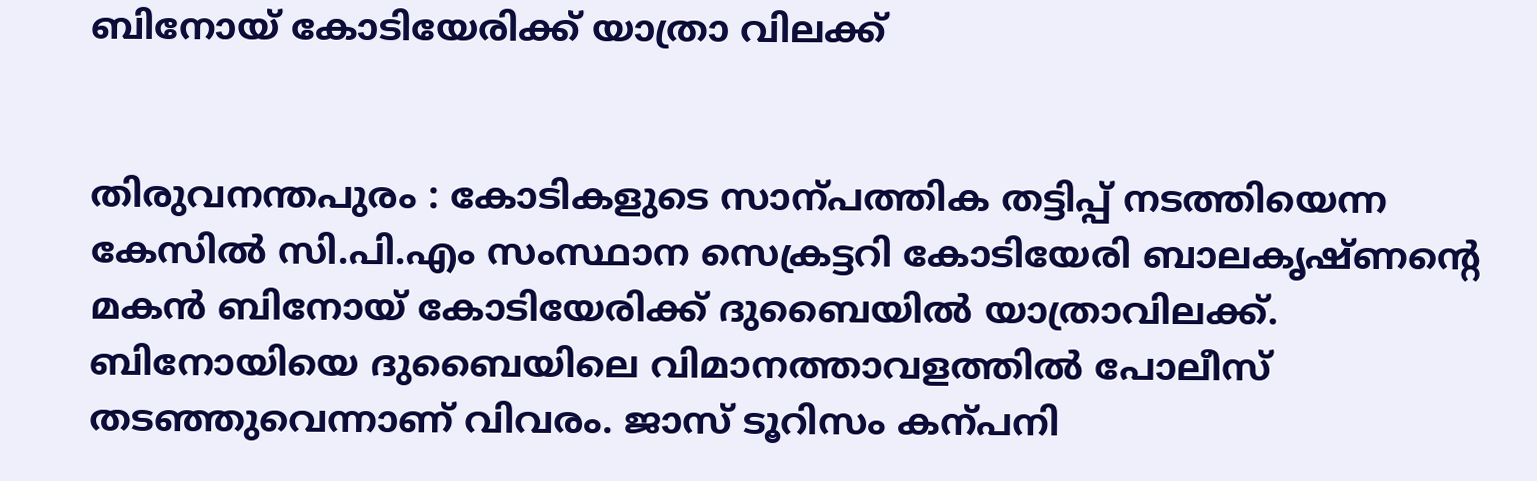ബിനോയ് കോടിയേരിക്ക് യാത്രാ വിലക്ക്


തിരുവനന്തപുരം : കോടികളുടെ സാന്പത്തിക തട്ടിപ്പ് നടത്തിയെന്ന കേസിൽ സി.പി.എം സംസ്ഥാന സെക്രട്ടറി കോടിയേരി ബാലകൃഷ്ണന്‍റെ മകൻ ബിനോയ് കോടിയേരിക്ക് ദുബൈയിൽ യാത്രാവിലക്ക്. ബിനോയിയെ ദുബൈയിലെ വിമാനത്താവളത്തിൽ പോലീസ് തടഞ്ഞുവെന്നാണ് വിവരം. ജാസ് ടൂറിസം കന്പനി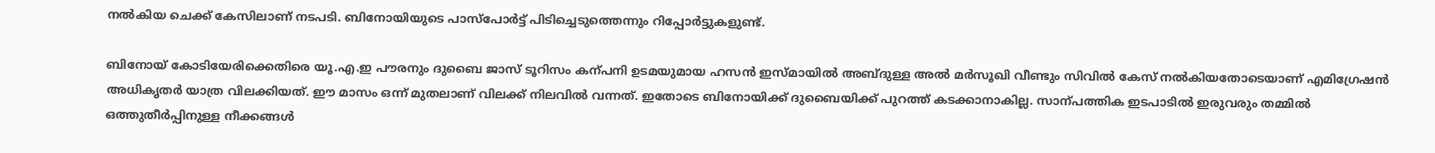നൽകിയ ചെക്ക് കേസിലാണ് നടപടി. ബിനോയിയുടെ പാസ്പോർട്ട് പിടിച്ചെടുത്തെന്നും റിപ്പോർട്ടുകളുണ്ട്.

ബിനോയ് കോടിയേരിക്കെതിരെ യൂ.എ.ഇ പൗരനും ദുബൈ ജാസ് ടൂറിസം കന്പനി ഉടമയുമായ ഹസൻ ഇസ്മായിൽ‍ അബ്ദുള്ള അൽ‍ മർ‍സൂഖി വീണ്ടും സിവിൽ‍ കേസ് നൽ‍കിയതോടെയാണ് എമിഗ്രേഷൻ അധികൃതർ‍ യാത്ര വിലക്കിയത്. ഈ മാസം ഒന്ന് മുതലാണ് വിലക്ക് നിലവിൽ വന്നത്. ഇതോടെ ബിനോയിക്ക് ദുബൈയിക്ക് പുറത്ത് കടക്കാനാകില്ല. സാന്പത്തിക ഇടപാടിൽ‍ ഇരുവരും തമ്മിൽ‍ ഒത്തുതീർ‍പ്പിനുള്ള നീക്കങ്ങൾ‍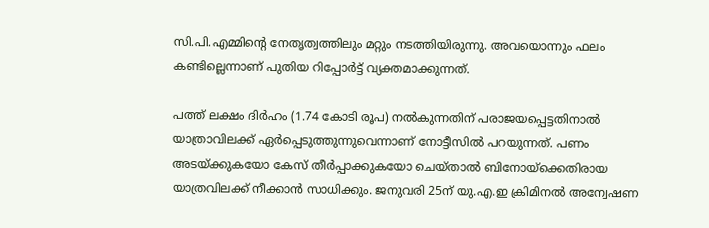സി.പി.എമ്മിന്റെ നേതൃത്വത്തിലും മറ്റും നടത്തിയിരുന്നു. അവയൊന്നും ഫലം കണ്ടില്ലെന്നാണ് പുതിയ റിപ്പോർ‍ട്ട് വ്യക്തമാക്കുന്നത്.

പത്ത് ലക്ഷം ദിർഹം (1.74 കോടി രൂപ) നൽകുന്നതിന് പരാജയപ്പെട്ടതിനാൽ യാത്രാവിലക്ക് ഏർപ്പെടുത്തുന്നുവെന്നാണ് നോട്ടീസിൽ പറയുന്നത്. പണം അടയ്ക്കുകയോ കേസ് തീർപ്പാക്കുകയോ ചെയ്താൽ ബിനോയ്ക്കെതിരായ യാത്രവിലക്ക് നീക്കാൻ സാധിക്കും. ജനുവരി 25ന് യു.എ.ഇ ക്രിമിനൽ അന്വേഷണ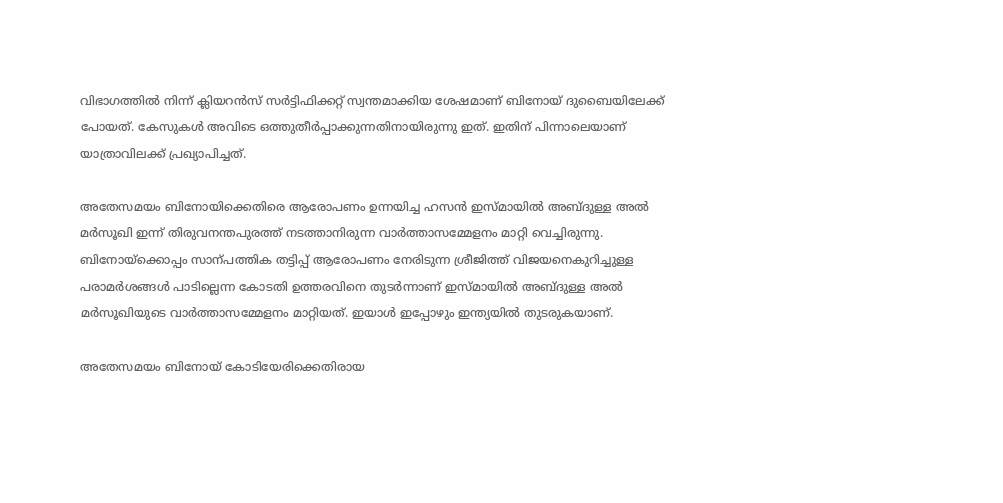വിഭാഗത്തിൽ നിന്ന് ക്ലിയറൻസ് സർട്ടിഫിക്കറ്റ് സ്വന്തമാക്കിയ ശേഷമാണ് ബിനോയ് ദുബൈയിലേക്ക് പോയത്. കേസുകൾ അവിടെ ഒത്തുതീർപ്പാക്കുന്നതിനായിരുന്നു ഇത്. ഇതിന് പിന്നാലെയാണ് യാത്രാവിലക്ക് പ്രഖ്യാപിച്ചത്.

അതേസമയം ബിനോയിക്കെതിരെ ആരോപണം ഉന്നയിച്ച ഹസൻ ഇസ്മായിൽ‍ അബ്ദുള്ള അൽ‍ മർ‍സൂഖി ഇന്ന് തിരുവനന്തപുരത്ത് നടത്താനിരുന്ന വാർ‍ത്താസമ്മേളനം മാറ്റി വെച്ചിരുന്നു. ബിനോയ്ക്കൊപ്പം സാന്പത്തിക തട്ടിപ്പ് ആരോപണം നേരിടുന്ന ശ്രീജിത്ത് വിജയനെകുറിച്ചുള്ള പരാമർ‍ശങ്ങൾ‍ പാടില്ലെന്ന കോടതി ഉത്തരവിനെ തുടർ‍ന്നാണ് ഇസ്മായിൽ‍ അബ്ദുള്ള അൽ‍ മർ‍സൂഖിയുടെ വാർ‍ത്താസമ്മേളനം മാറ്റിയത്. ഇയാൾ‍ ഇപ്പോഴും ഇന്ത്യയിൽ‍ തുടരുകയാണ്.

അതേസമയം ബിനോയ് കോടിയേരിക്കെതിരായ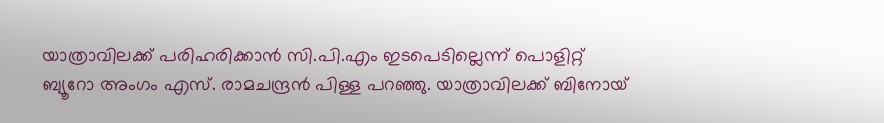യാത്രാവിലക്ക് പരിഹരിക്കാൻ സി.പി.എം ഇടപെടില്ലെന്ന് പൊളിറ്റ് ബ്യൂറോ അംഗം എസ്. രാമചന്ദ്രൻ പിള്ള പറഞ്ഞു. യാത്രാവിലക്ക് ബിനോയ്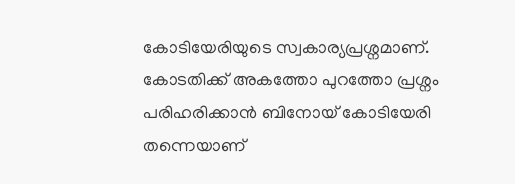കോടിയേരിയുടെ സ്വകാര്യപ്രശ്നമാണ്. കോടതിക്ക് അകത്തോ പുറത്തോ പ്രശ്നം പരിഹരിക്കാൻ ബിനോയ് കോടിയേരി തന്നെയാണ്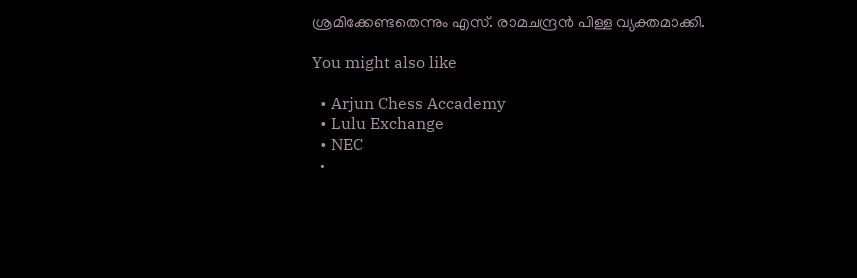ശ്രമിക്കേണ്ടതെന്നും എസ്. രാമചന്ദ്രൻ പിള്ള വ്യക്തമാക്കി.

You might also like

  • Arjun Chess Accademy
  • Lulu Exchange
  • NEC
  •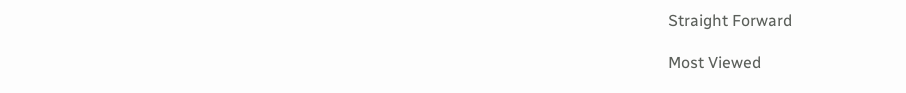Straight Forward

Most Viewed